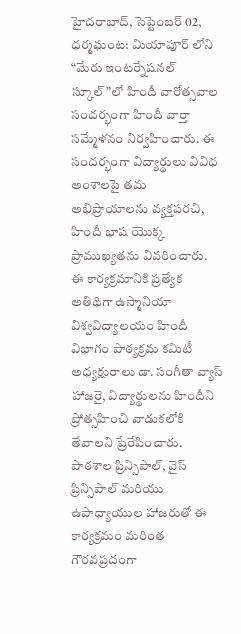హైదరాబాద్, సెప్టెంబర్ 02, ధర్మఘంట: మియాపూర్ లోని “మేరు ఇంటర్నేషనల్ స్కూల్”లో హిందీ వారోత్సవాల సందర్భంగా హిందీ వార్తా సమ్మేళనం నిర్వహించారు. ఈ సందర్భంగా విద్యార్థులు వివిధ అంశాలపై తమ అభిప్రాయాలను వ్యక్తపరచి, హిందీ భాష యొక్క ప్రాముఖ్యతను వివరించారు.
ఈ కార్యక్రమానికి ప్రత్యేక అతిథిగా ఉస్మానియా విశ్వవిద్యాలయం హిందీ విభాగం పాఠ్యక్రమ కమిటీ అధ్యక్షురాలు డా. సంగీతా వ్యాస్ హాజరై, విద్యార్థులను హిందీని ప్రోత్సహించి వాడుకలోకి తేవాలని ప్రేరేపించారు.
పాఠశాల ప్రిన్సిపాల్, వైస్ ప్రిన్సిపాల్ మరియు ఉపాధ్యాయుల హాజరుతో ఈ కార్యక్రమం మరింత గౌరవప్రదంగా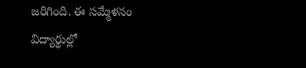జరిగింది. ఈ సమ్మేళనం విద్యార్థుల్లో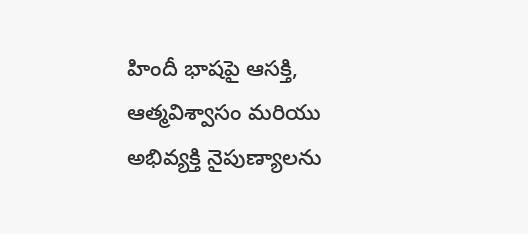హిందీ భాషపై ఆసక్తి, ఆత్మవిశ్వాసం మరియు అభివ్యక్తి నైపుణ్యాలను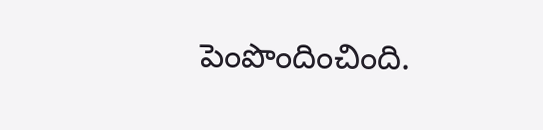పెంపొందించింది.